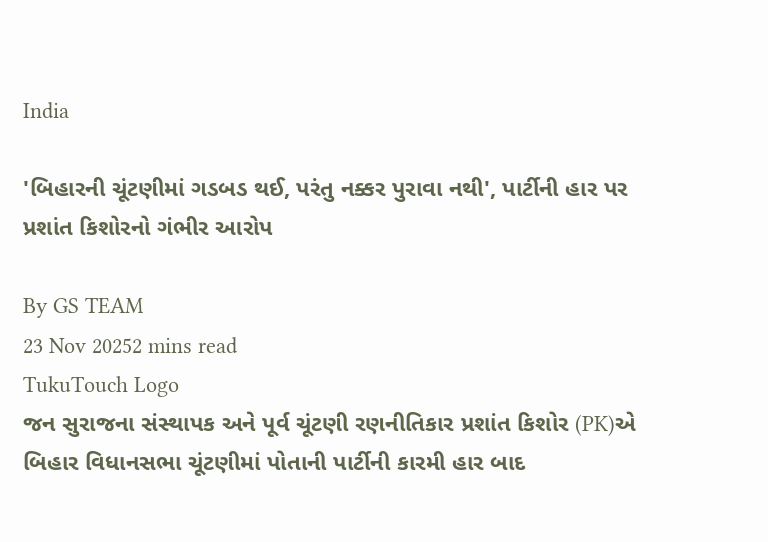India

'બિહારની ચૂંટણીમાં ગડબડ થઈ, પરંતુ નક્કર પુરાવા નથી', પાર્ટીની હાર પર પ્રશાંત કિશોરનો ગંભીર આરોપ

By GS TEAM
23 Nov 20252 mins read
TukuTouch Logo
જન સુરાજના સંસ્થાપક અને પૂર્વ ચૂંટણી રણનીતિકાર પ્રશાંત કિશોર (PK)એ બિહાર વિધાનસભા ચૂંટણીમાં પોતાની પાર્ટીની કારમી હાર બાદ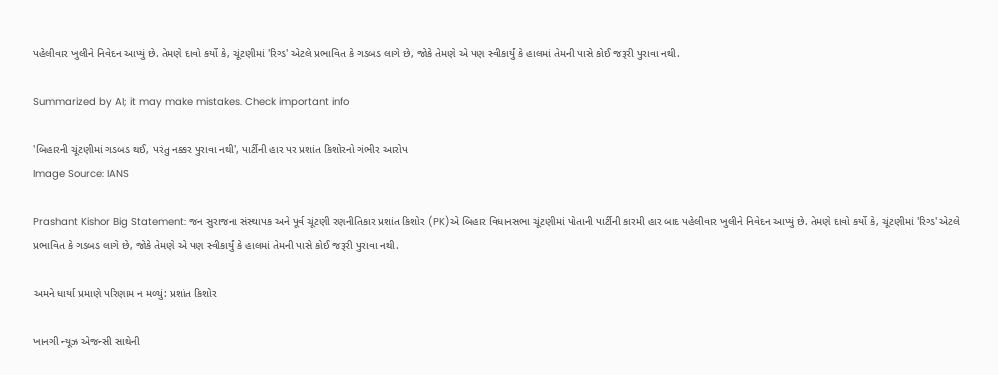પહેલીવાર ખુલીને નિવેદન આપ્યું છે. તેમણે દાવો કર્યો કે, ચૂંટણીમાં 'રિગ્ડ' એટલે પ્રભાવિત કે ગડબડ લાગે છે, જોકે તેમણે એ પણ સ્વીકાર્યું કે હાલમાં તેમની પાસે કોઈ જરૂરી પુરાવા નથી.

Summarized by AI; it may make mistakes. Check important info

'બિહારની ચૂંટણીમાં ગડબડ થઈ, પરંતુ નક્કર પુરાવા નથી', પાર્ટીની હાર પર પ્રશાંત કિશોરનો ગંભીર આરોપ
Image Source: IANS

Prashant Kishor Big Statement: જન સુરાજના સંસ્થાપક અને પૂર્વ ચૂંટણી રણનીતિકાર પ્રશાંત કિશોર (PK)એ બિહાર વિધાનસભા ચૂંટણીમાં પોતાની પાર્ટીની કારમી હાર બાદ પહેલીવાર ખુલીને નિવેદન આપ્યું છે. તેમણે દાવો કર્યો કે, ચૂંટણીમાં 'રિગ્ડ' એટલે પ્રભાવિત કે ગડબડ લાગે છે, જોકે તેમણે એ પણ સ્વીકાર્યું કે હાલમાં તેમની પાસે કોઈ જરૂરી પુરાવા નથી.

અમને ધાર્યા પ્રમાણે પરિણામ ન મળ્યું: પ્રશાંત કિશોર

ખાનગી ન્યૂઝ એજન્સી સાથેની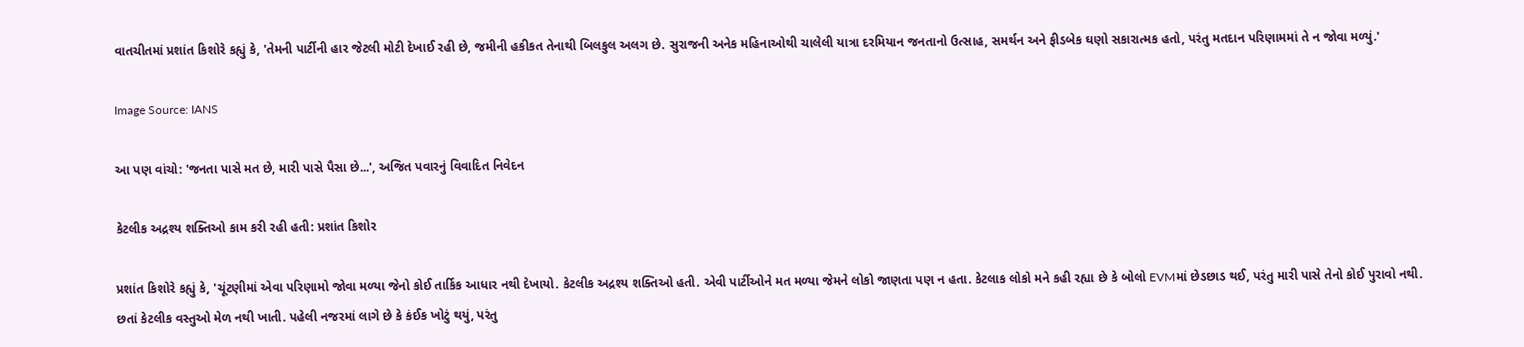વાતચીતમાં પ્રશાંત કિશોરે કહ્યું કે, 'તેમની પાર્ટીની હાર જેટલી મોટી દેખાઈ રહી છે, જમીની હકીકત તેનાથી બિલકુલ અલગ છે. સુરાજની અનેક મહિનાઓથી ચાલેલી યાત્રા દરમિયાન જનતાનો ઉત્સાહ, સમર્થન અને ફીડબેક ઘણો સકારાત્મક હતો, પરંતુ મતદાન પરિણામમાં તે ન જોવા મળ્યું.'

Image Source: IANS

આ પણ વાંચો: 'જનતા પાસે મત છે, મારી પાસે પૈસા છે...', અજિત પવારનું વિવાદિત નિવેદન

કેટલીક અદ્રશ્ય શક્તિઓ કામ કરી રહી હતી: પ્રશાંત કિશોર

પ્રશાંત કિશોરે કહ્યું કે, 'ચૂંટણીમાં એવા પરિણામો જોવા મળ્યા જેનો કોઈ તાર્કિક આધાર નથી દેખાયો. કેટલીક અદ્રશ્ય શક્તિઓ હતી. એવી પાર્ટીઓને મત મળ્યા જેમને લોકો જાણતા પણ ન હતા. કેટલાક લોકો મને કહી રહ્યા છે કે બોલો EVMમાં છેડછાડ થઈ, પરંતુ મારી પાસે તેનો કોઈ પુરાવો નથી. છતાં કેટલીક વસ્તુઓ મેળ નથી ખાતી. પહેલી નજરમાં લાગે છે કે કંઈક ખોટું થયું, પરંતુ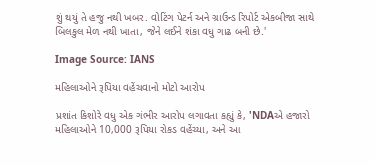શું થયું તે હજુ નથી ખબર. વોટિંગ પેટર્ન અને ગ્રાઉન્ડ રિપોર્ટ એકબીજા સાથે બિલકુલ મેળ નથી ખાતા, જેને લઈને શંકા વધુ ગાઢ બની છે.'

Image Source: IANS

મહિલાઓને રૂપિયા વહેંચવાનો મોટો આરોપ

પ્રશાંત કિશોરે વધુ એક ગંભીર આરોપ લગાવતા કહ્યું કે, 'NDAએ હજારો મહિલાઓને 10,000 રૂપિયા રોકડ વહેંચ્યા, અને આ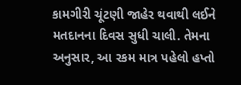કામગીરી ચૂંટણી જાહેર થવાથી લઈને મતદાનના દિવસ સુધી ચાલી. તેમના અનુસાર, આ રકમ માત્ર પહેલો હપ્તો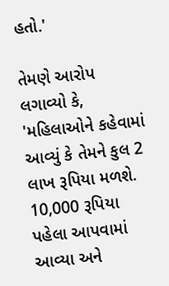હતો.'

તેમણે આરોપ લગાવ્યો કે, 'મહિલાઓને કહેવામાં આવ્યું કે તેમને કુલ 2 લાખ રૂપિયા મળશે. 10,000 રૂપિયા પહેલા આપવામાં આવ્યા અને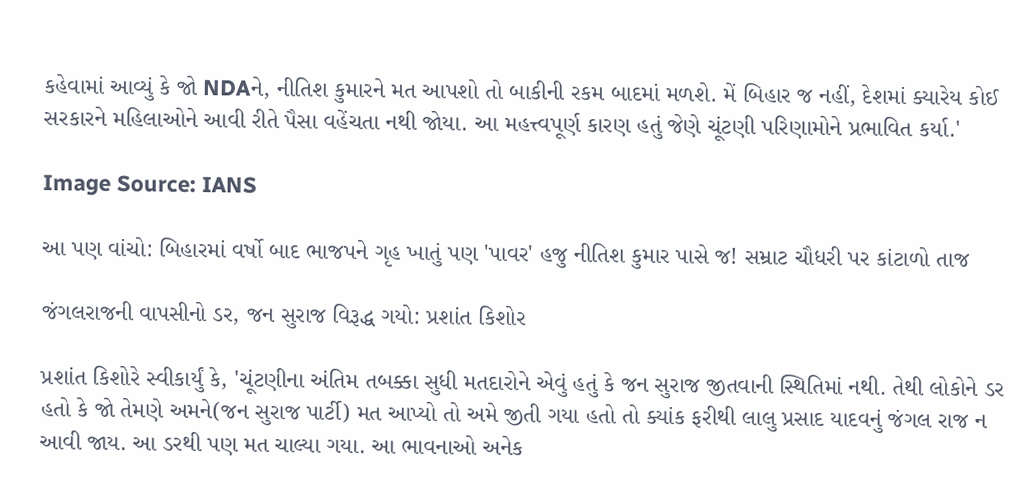કહેવામાં આવ્યું કે જો NDAને, નીતિશ કુમારને મત આપશો તો બાકીની રકમ બાદમાં મળશે. મેં બિહાર જ નહીં, દેશમાં ક્યારેય કોઈ સરકારને મહિલાઓને આવી રીતે પૈસા વહેંચતા નથી જોયા. આ મહત્ત્વપૂર્ણ કારણ હતું જેણે ચૂંટણી પરિણામોને પ્રભાવિત કર્યા.'

Image Source: IANS

આ પણ વાંચો: બિહારમાં વર્ષો બાદ ભાજપને ગૃહ ખાતું પણ 'પાવર' હજુ નીતિશ કુમાર પાસે જ! સમ્રાટ ચૌધરી પર કાંટાળો તાજ

જંગલરાજની વાપસીનો ડર, જન સુરાજ વિરૂદ્ધ ગયો: પ્રશાંત કિશોર

પ્રશાંત કિશોરે સ્વીકાર્યું કે, 'ચૂંટણીના અંતિમ તબક્કા સુધી મતદારોને એવું હતું કે જન સુરાજ જીતવાની સ્થિતિમાં નથી. તેથી લોકોને ડર હતો કે જો તેમણે અમને(જન સુરાજ પાર્ટી) મત આપ્યો તો અમે જીતી ગયા હતો તો ક્યાંક ફરીથી લાલુ પ્રસાદ યાદવનું જંગલ રાજ ન આવી જાય. આ ડરથી પણ મત ચાલ્યા ગયા. આ ભાવનાઓ અનેક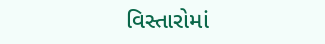વિસ્તારોમાં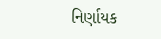નિર્ણાયક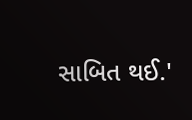સાબિત થઈ.'